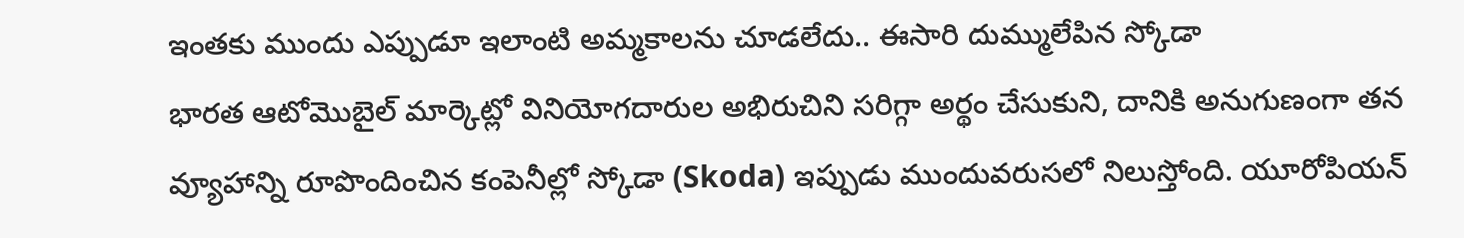ఇంతకు ముందు ఎప్పుడూ ఇలాంటి అమ్మకాలను చూడలేదు.. ఈసారి దుమ్ములేపిన స్కోడా
భారత ఆటోమొబైల్ మార్కెట్లో వినియోగదారుల అభిరుచిని సరిగ్గా అర్థం చేసుకుని, దానికి అనుగుణంగా తన వ్యూహాన్ని రూపొందించిన కంపెనీల్లో స్కోడా (Skoda) ఇప్పుడు ముందువరుసలో నిలుస్తోంది. యూరోపియన్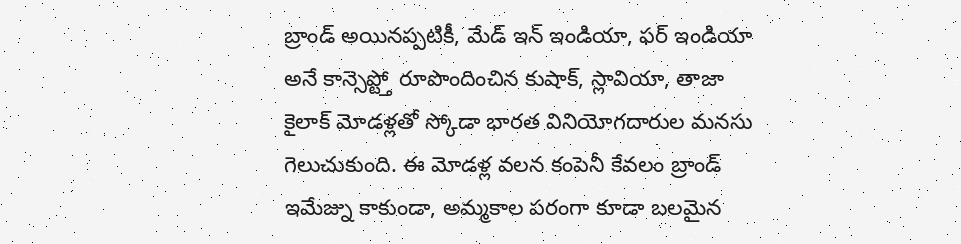బ్రాండ్ అయినప్పటికీ, మేడ్ ఇన్ ఇండియా, ఫర్ ఇండియా అనే కాన్సెప్ట్తో రూపొందించిన కుషాక్, స్లావియా, తాజా కైలాక్ మోడళ్లతో స్కోడా భారత వినియోగదారుల మనసు గెలుచుకుంది. ఈ మోడళ్ల వలన కంపెనీ కేవలం బ్రాండ్ ఇమేజ్ను కాకుండా, అమ్మకాల పరంగా కూడా బలమైన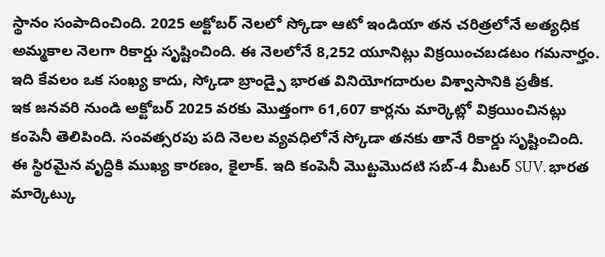స్థానం సంపాదించింది. 2025 అక్టోబర్ నెలలో స్కోడా ఆటో ఇండియా తన చరిత్రలోనే అత్యధిక అమ్మకాల నెలగా రికార్డు సృష్టించింది. ఈ నెలలోనే 8,252 యూనిట్లు విక్రయించబడటం గమనార్హం. ఇది కేవలం ఒక సంఖ్య కాదు, స్కోడా బ్రాండ్పై భారత వినియోగదారుల విశ్వాసానికి ప్రతీక.
ఇక జనవరి నుండి అక్టోబర్ 2025 వరకు మొత్తంగా 61,607 కార్లను మార్కెట్లో విక్రయించినట్లు కంపెనీ తెలిపింది. సంవత్సరపు పది నెలల వ్యవధిలోనే స్కోడా తనకు తానే రికార్డు సృష్టించింది. ఈ స్థిరమైన వృద్ధికి ముఖ్య కారణం, కైలాక్. ఇది కంపెనీ మొట్టమొదటి సబ్-4 మీటర్ SUV. భారత మార్కెట్కు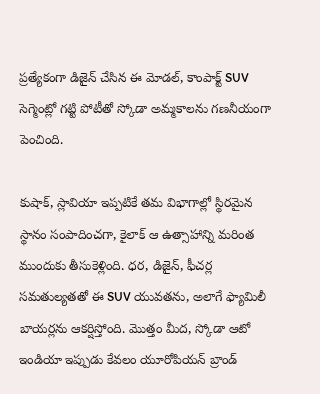ప్రత్యేకంగా డిజైన్ చేసిన ఈ మోడల్, కాంపాక్ట్ SUV సెగ్మెంట్లో గట్టి పోటీతో స్కోడా అమ్మకాలను గణనీయంగా పెంచింది.

కుషాక్, స్లావియా ఇప్పటికే తమ విభాగాల్లో స్థిరమైన స్థానం సంపాదించగా, కైలాక్ ఆ ఉత్సాహాన్ని మరింత ముందుకు తీసుకెళ్లింది. ధర, డిజైన్, ఫీచర్ల సమతుల్యతతో ఈ SUV యువతను, అలాగే ఫ్యామిలీ బాయర్లను ఆకర్షిస్తోంది. మొత్తం మీద, స్కోడా ఆటో ఇండియా ఇప్పుడు కేవలం యూరోపియన్ బ్రాండ్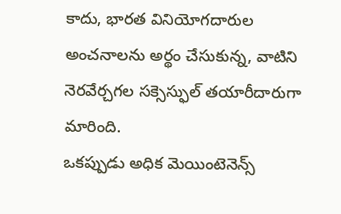కాదు, భారత వినియోగదారుల అంచనాలను అర్థం చేసుకున్న, వాటిని నెరవేర్చగల సక్సెస్ఫుల్ తయారీదారుగా మారింది.
ఒకప్పుడు అధిక మెయింటెనెన్స్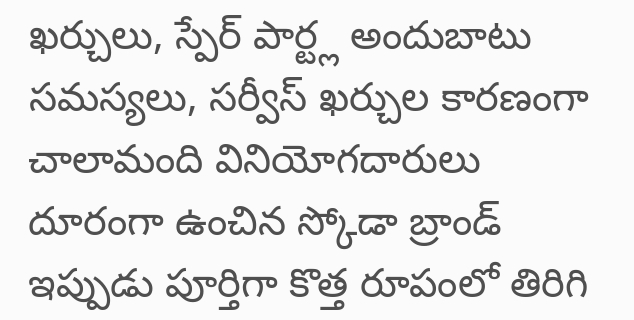ఖర్చులు, స్పేర్ పార్ట్ల అందుబాటు సమస్యలు, సర్వీస్ ఖర్చుల కారణంగా చాలామంది వినియోగదారులు దూరంగా ఉంచిన స్కోడా బ్రాండ్ ఇప్పుడు పూర్తిగా కొత్త రూపంలో తిరిగి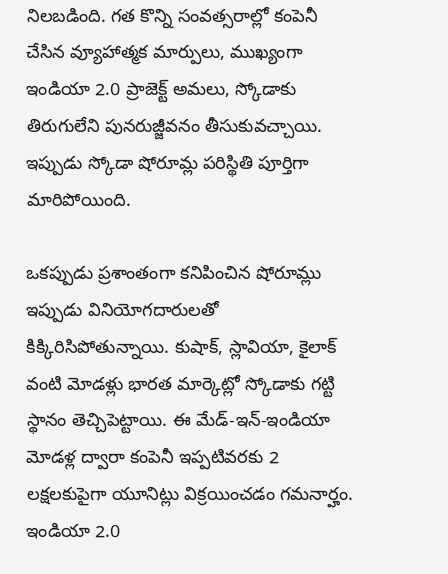నిలబడింది. గత కొన్ని సంవత్సరాల్లో కంపెనీ చేసిన వ్యూహాత్మక మార్పులు, ముఖ్యంగా ఇండియా 2.0 ప్రాజెక్ట్ అమలు, స్కోడాకు తిరుగులేని పునరుజ్జీవనం తీసుకువచ్చాయి. ఇప్పుడు స్కోడా షోరూమ్ల పరిస్థితి పూర్తిగా మారిపోయింది.

ఒకప్పుడు ప్రశాంతంగా కనిపించిన షోరూమ్లు ఇప్పుడు వినియోగదారులతో కిక్కిరిసిపోతున్నాయి. కుషాక్, స్లావియా, కైలాక్ వంటి మోడళ్లు భారత మార్కెట్లో స్కోడాకు గట్టి స్థానం తెచ్చిపెట్టాయి. ఈ మేడ్-ఇన్-ఇండియా మోడళ్ల ద్వారా కంపెనీ ఇప్పటివరకు 2 లక్షలకుపైగా యూనిట్లు విక్రయించడం గమనార్హం. ఇండియా 2.0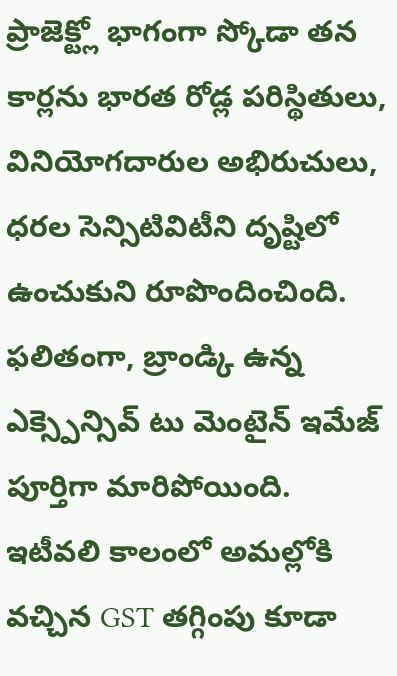ప్రాజెక్ట్లో భాగంగా స్కోడా తన కార్లను భారత రోడ్ల పరిస్థితులు, వినియోగదారుల అభిరుచులు, ధరల సెన్సిటివిటీని దృష్టిలో ఉంచుకుని రూపొందించింది.
ఫలితంగా, బ్రాండ్కి ఉన్న ఎక్స్పెన్సివ్ టు మెంటైన్ ఇమేజ్ పూర్తిగా మారిపోయింది. ఇటీవలి కాలంలో అమల్లోకి వచ్చిన GST తగ్గింపు కూడా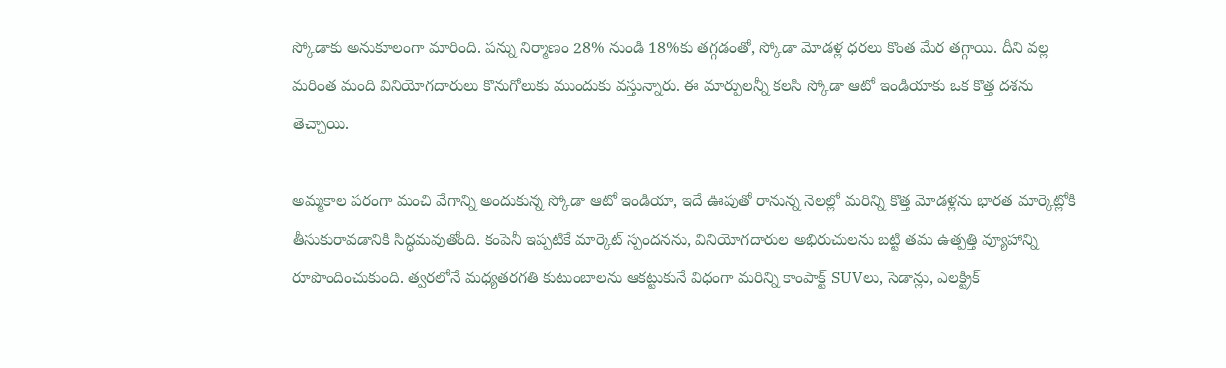స్కోడాకు అనుకూలంగా మారింది. పన్ను నిర్మాణం 28% నుండి 18%కు తగ్గడంతో, స్కోడా మోడళ్ల ధరలు కొంత మేర తగ్గాయి. దీని వల్ల మరింత మంది వినియోగదారులు కొనుగోలుకు ముందుకు వస్తున్నారు. ఈ మార్పులన్నీ కలసి స్కోడా ఆటో ఇండియాకు ఒక కొత్త దశను తెచ్చాయి.

అమ్మకాల పరంగా మంచి వేగాన్ని అందుకున్న స్కోడా ఆటో ఇండియా, ఇదే ఊపుతో రానున్న నెలల్లో మరిన్ని కొత్త మోడళ్లను భారత మార్కెట్లోకి తీసుకురావడానికి సిద్ధమవుతోంది. కంపెనీ ఇప్పటికే మార్కెట్ స్పందనను, వినియోగదారుల అభిరుచులను బట్టి తమ ఉత్పత్తి వ్యూహాన్ని రూపొందించుకుంది. త్వరలోనే మధ్యతరగతి కుటుంబాలను ఆకట్టుకునే విధంగా మరిన్ని కాంపాక్ట్ SUVలు, సెడాన్లు, ఎలక్ట్రిక్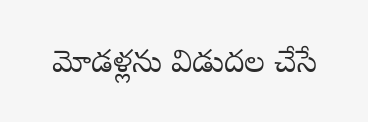మోడళ్లను విడుదల చేసే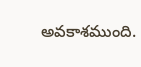అవకాశముంది.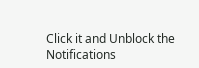Click it and Unblock the Notifications